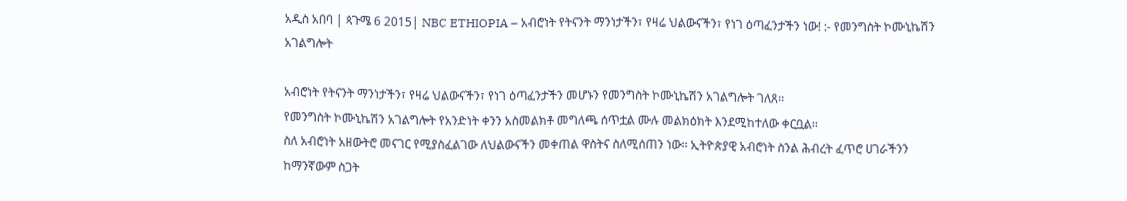አዲስ አበባ | ጳጉሜ 6 2015| NBC ETHIOPIA – አብሮነት የትናንት ማንነታችን፣ የዛሬ ህልውናችን፣ የነገ ዕጣፈንታችን ነው! :- የመንግስት ኮሙኒኬሽን አገልግሎት

አብሮነት የትናንት ማንነታችን፣ የዛሬ ህልውናችን፣ የነገ ዕጣፈንታችን መሆኑን የመንግስት ኮሙኒኬሽን አገልግሎት ገለጸ፡፡
የመንግስት ኮሙኒኬሽን አገልግሎት የአንድነት ቀንን አስመልክቶ መግለጫ ሰጥቷል ሙሉ መልክዕክት እንደሚከተለው ቀርቧል፡፡
ስለ አብሮነት አዘውትሮ መናገር የሚያስፈልገው ለህልውናችን መቀጠል ዋስትና ስለሚሰጠን ነው፡፡ ኢትዮጵያዊ አብሮነት ስንል ሕብረት ፈጥሮ ሀገራችንን ከማንኛውም ስጋት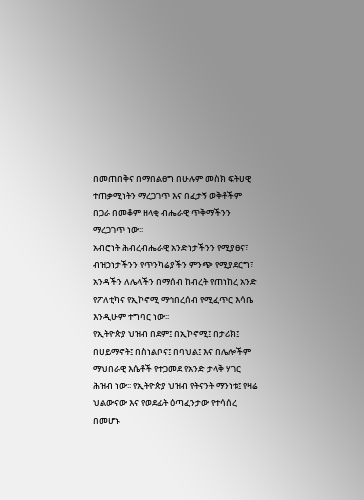በመጠበቅና በማበልፀግ በሁሉም መስክ ፍትሀዊ ተጠቃሚነትን ማረጋገጥ እና በፈታኝ ወቅቶችም በጋራ በመቆም ዘላቂ ብሔራዊ ጥቅማችንን ማረጋገጥ ነው፡፡
አብሮነት ሕብረብሔራዊ አንድነታችንን የሚያፀና፣ ብዝኃነታችንን የጥንካሬያችን ምንጭ የሚያደርግ፣ አንዳችን ለሌላችን በማሰብ ከብረት የጠነከረ አንድ የፖለቲካና የኢኮኖሚ ማኅበረሰብ የሚፈጥር እሳቤ እንዲሁም ተግባር ነው፡፡
የኢትዮጵያ ህዝብ በደም፤ በኢኮኖሚ፤ በታሪክ፤ በሀይማኖት፤ በስነልቦና፤ በባህል፤ እና በሌሎችም ማህበራዊ እሴቶች የተጋመደ የአንድ ታላቅ ሃገር ሕዝብ ነው፡፡ የኢትዮጵያ ህዝብ የትናንት ማንነቱ፤ የዛሬ ህልውናው እና የወደፊት ዕጣፈንታው የተሳሰረ በመሆኑ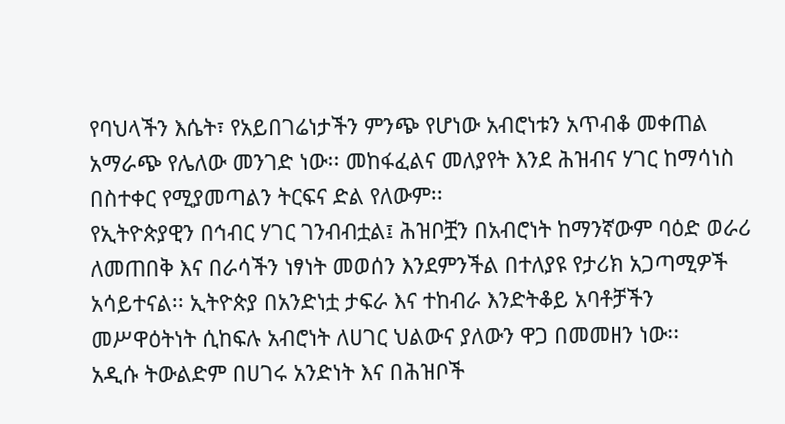የባህላችን እሴት፣ የአይበገሬነታችን ምንጭ የሆነው አብሮነቱን አጥብቆ መቀጠል አማራጭ የሌለው መንገድ ነው፡፡ መከፋፈልና መለያየት እንደ ሕዝብና ሃገር ከማሳነስ በስተቀር የሚያመጣልን ትርፍና ድል የለውም፡፡
የኢትዮጵያዊን በኅብር ሃገር ገንብብቷል፤ ሕዝቦቿን በአብሮነት ከማንኛውም ባዕድ ወራሪ ለመጠበቅ እና በራሳችን ነፃነት መወሰን እንደምንችል በተለያዩ የታሪክ አጋጣሚዎች አሳይተናል፡፡ ኢትዮጵያ በአንድነቷ ታፍራ እና ተከብራ እንድትቆይ አባቶቻችን መሥዋዕትነት ሲከፍሉ አብሮነት ለሀገር ህልውና ያለውን ዋጋ በመመዘን ነው፡፡
አዲሱ ትውልድም በሀገሩ አንድነት እና በሕዝቦች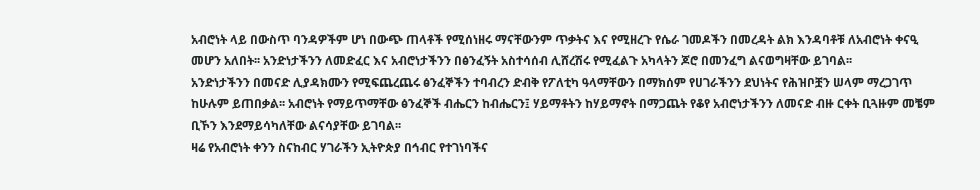አብሮነት ላይ በውስጥ ባንዳዎችም ሆነ በውጭ ጠላቶች የሚሰነዘሩ ማናቸውንም ጥቃትና እና የሚዘረጉ የሴራ ገመዶችን በመረዳት ልክ እንዳባቶቹ ለአብሮነት ቀናዒ መሆን አለበት፡፡ አንድነታችንን ለመድፈር እና አብሮነታችንን በፅንፈኝት አስተሳሰብ ሊሸረሽሩ የሚፈልጉ አካላትን ጆሮ በመንፈግ ልናወግዛቸው ይገባል፡፡
አንድነታችንን በመናድ ሊያዳክሙን የሚፍጨረጨሩ ፅንፈኞችን ተባብረን ድብቅ የፖለቲካ ዓላማቸውን በማክሰም የሀገራችንን ደህነትና የሕዝቦቿን ሠላም ማረጋገጥ ከሁሉም ይጠበቃል፡፡ አብሮነት የማይጥማቸው ፅንፈኞች ብሔርን ከብሔርን፤ ሃይማቶትን ከሃይማኖት በማጋጨት የቆየ አብሮነታችንን ለመናድ ብዙ ርቀት ቢጓዙም መቼም ቢኾን እንደማይሳካለቸው ልናሳያቸው ይገባል፡፡
ዛሬ የአብሮነት ቀንን ስናከብር ሃገራችን ኢትዮጵያ በኅብር የተገነባችና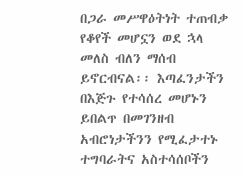በጋራ መሥዋዕትነት ተጠብቃ የቆየች መሆኗን ወደ ኋላ መለስ ብለን ማሰብ ይኖርብናል፡፡ እጣፈንታችን በእጅጉ የተሳሰረ መሆኑን ይበልጥ በመገንዘብ አብሮነታችንን የሚፈታተኑ ተግባራትና አስተሳሰቦችን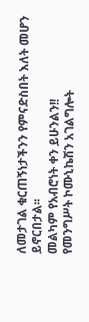ለመታገል ቁርጠኝነታችንን የምናድስበት እለት መሆን ይኖርበታል፡፡
መልካም የአብሮነት ቀን ይሁንልን!!
የመንግሥት ኮሙኒኬሽን አገልግሎት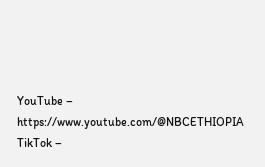YouTube – https://www.youtube.com/@NBCETHIOPIA
TikTok –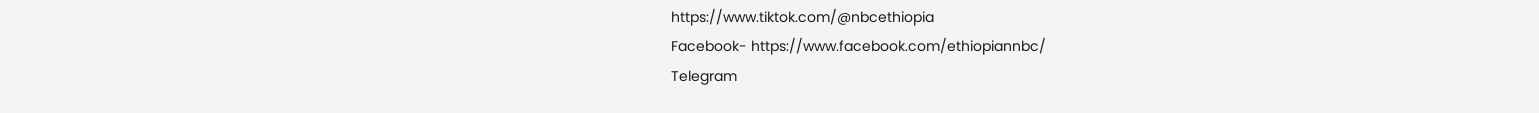https://www.tiktok.com/@nbcethiopia
Facebook- https://www.facebook.com/ethiopiannbc/
Telegram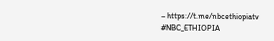– https://t.me/nbcethiopiatv
#NBC_ETHIOPIA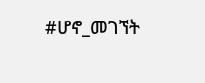#ሆኖ_መገኘት